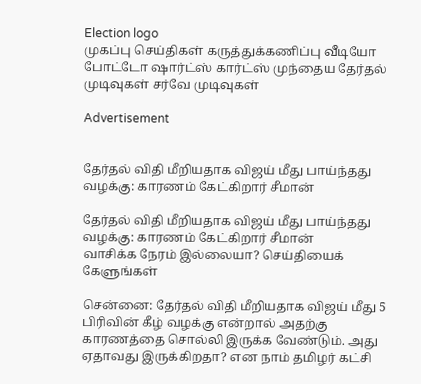Election logo
முகப்பு செய்திகள் கருத்துக்கணிப்பு வீடியோ போட்டோ ஷார்ட்ஸ் கார்ட்ஸ் முந்தைய தேர்தல் முடிவுகள் சர்வே முடிவுகள்

Advertisement


தேர்தல் விதி மீறியதாக விஜய் மீது பாய்ந்தது வழக்கு: காரணம் கேட்கிறார் சீமான்

தேர்தல் விதி மீறியதாக விஜய் மீது பாய்ந்தது வழக்கு: காரணம் கேட்கிறார் சீமான்
வாசிக்க நேரம் இல்லையா? செய்தியைக் கேளுங்கள்

சென்னை: தேர்தல் விதி மீறியதாக விஜய் மீது 5 பிரிவின் கீழ் வழக்கு என்றால் அதற்கு காரணத்தை சொல்லி இருக்க வேண்டும். அது ஏதாவது இருக்கிறதா? என நாம் தமிழர் கட்சி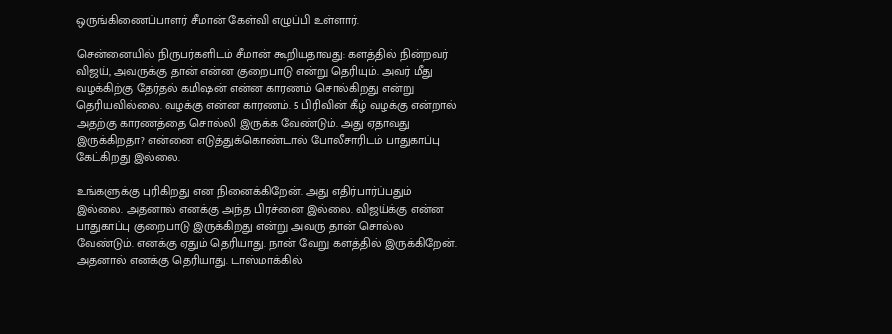ஒருங்கிணைப்பாளர் சீமான் கேள்வி எழுப்பி உள்ளார்.

சென்னையில் நிருபர்களிடம் சீமான் கூறியதாவது: களத்தில் நின்றவர் விஜய், அவருக்கு தான் என்ன குறைபாடு என்று தெரியும். அவர் மீது வழக்கிற்கு தேர்தல் கமிஷன் என்ன காரணம் சொல்கிறது என்று தெரியவில்லை. வழக்கு என்ன காரணம். 5 பிரிவின் கீழ் வழக்கு என்றால் அதற்கு காரணத்தை சொல்லி இருக்க வேண்டும். அது ஏதாவது இருக்கிறதா? என்னை எடுத்துக்கொண்டால் போலீசாரிடம் பாதுகாப்பு கேட்கிறது இல்லை.

உங்களுக்கு புரிகிறது என நினைக்கிறேன். அது எதிர்பார்ப்பதும் இல்லை. அதனால் எனக்கு அந்த பிரச்னை இல்லை. விஜய்க்கு என்ன பாதுகாப்பு குறைபாடு இருக்கிறது என்று அவரு தான் சொல்ல வேண்டும். எனக்கு ஏதும் தெரியாது. நான் வேறு களத்தில் இருக்கிறேன். அதனால் எனக்கு தெரியாது. டாஸ்மாக்கில்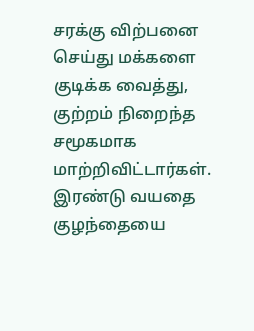சரக்கு விற்பனை செய்து மக்களை குடிக்க வைத்து, குற்றம் நிறைந்த சமூகமாக மாற்றிவிட்டார்கள். இரண்டு வயதை குழந்தையை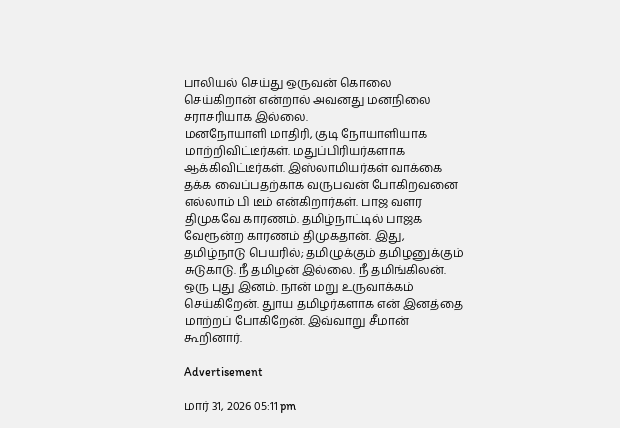பாலியல் செய்து ஒருவன் கொலை செய்கிறான் என்றால் அவனது மனநிலை சராசரியாக இல்லை.
மனநோயாளி மாதிரி, குடி நோயாளியாக மாற்றிவிட்டீர்கள். மதுப்பிரியர்களாக ஆக்கிவிட்டீர்கள். இஸ்லாமியர்கள் வாக்கை தக்க வைப்பதற்காக வருபவன் போகிறவனை எல்லாம் பி டீம் என்கிறார்கள். பாஜ வளர திமுகவே காரணம். தமிழ்நாட்டில் பாஜக வேரூன்ற காரணம் திமுகதான். இது, தமிழ்நாடு பெயரில்; தமிழுக்கும் தமிழனுக்கும் சுடுகாடு. நீ தமிழன் இல்லை. நீ தமிங்கிலன். ஒரு புது இனம். நான் மறு உருவாக்கம் செய்கிறேன். துாய தமிழர்களாக என் இனத்தை மாற்றப் போகிறேன். இவ்வாறு சீமான் கூறினார்.

Advertisement

மார் 31, 2026 05:11 pm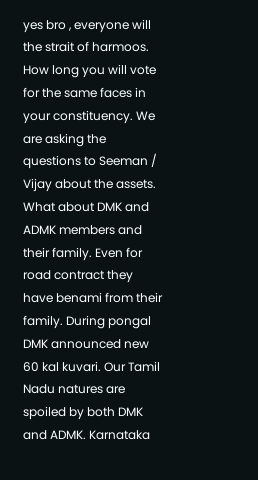yes bro , everyone will the strait of harmoos. How long you will vote for the same faces in your constituency. We are asking the questions to Seeman / Vijay about the assets. What about DMK and ADMK members and their family. Even for road contract they have benami from their family. During pongal DMK announced new 60 kal kuvari. Our Tamil Nadu natures are spoiled by both DMK and ADMK. Karnataka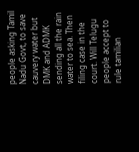people asking Tamil Nadu Govt, to save cauvery water but DMK and ADMK sending all the rain water to sea. Then filing case in the court. Will Telugu people accept to rule tamilian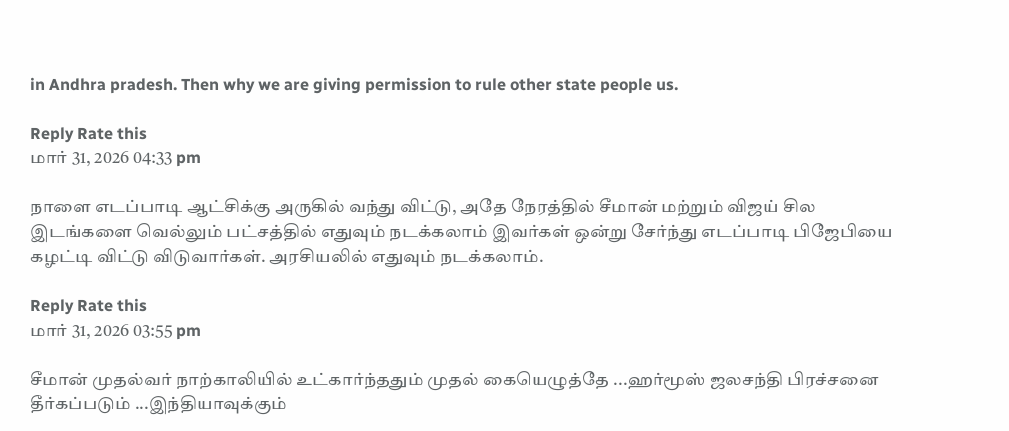in Andhra pradesh. Then why we are giving permission to rule other state people us.

Reply Rate this
மார் 31, 2026 04:33 pm

நாளை எடப்பாடி ஆட்சிக்கு அருகில் வந்து விட்டு, அதே நேரத்தில் சீமான் மற்றும் விஜய் சில இடங்களை வெல்லும் பட்சத்தில் எதுவும் நடக்கலாம் இவர்கள் ஒன்று சேர்ந்து எடப்பாடி பிஜேபியை கழட்டி விட்டு விடுவார்கள். அரசியலில் எதுவும் நடக்கலாம்.

Reply Rate this
மார் 31, 2026 03:55 pm

சீமான் முதல்வர் நாற்காலியில் உட்கார்ந்ததும் முதல் கையெழுத்தே ...ஹர்மூஸ் ஜலசந்தி பிரச்சனை தீர்கப்படும் ...இந்தியாவுக்கும்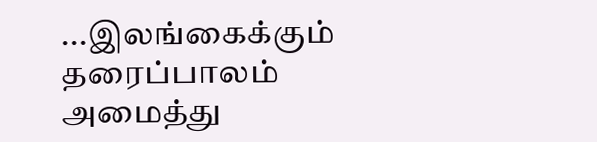...இலங்கைக்கும் தரைப்பாலம் அமைத்து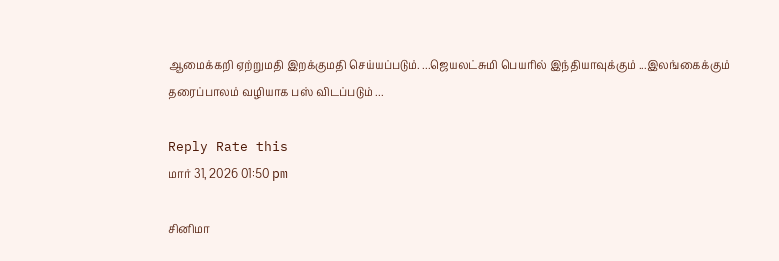ஆமைக்கறி ஏற்றுமதி இறக்குமதி செய்யப்படும். ...ஜெயலட்சுமி பெயரில் இந்தியாவுக்கும் ...இலங்கைக்கும் தரைப்பாலம் வழியாக பஸ் விடப்படும் ...

Reply Rate this
மார் 31, 2026 01:50 pm

சினிமா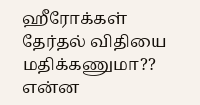ஹீரோக்கள் தேர்தல் விதியை மதிக்கணுமா?? என்ன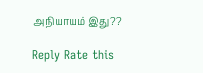அநியாயம் இது??

Reply Rate this